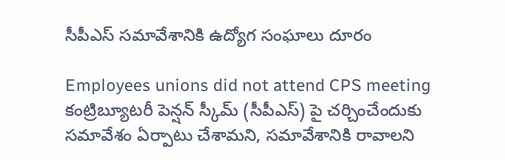సీపీఎస్ సమావేశానికి ఉద్యోగ సంఘాలు దూరం

Employees unions did not attend CPS meeting
కంట్రిబ్యూటరీ పెన్షన్ స్కీమ్ (సీపీఎస్) పై చర్చించేందుకు సమావేశం ఏర్పాటు చేశామని, సమావేశానికి రావాలని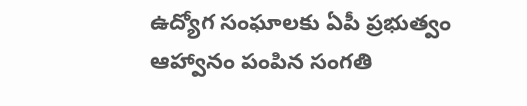ఉద్యోగ సంఘాలకు ఏపీ ప్రభుత్వం ఆహ్వానం పంపిన సంగతి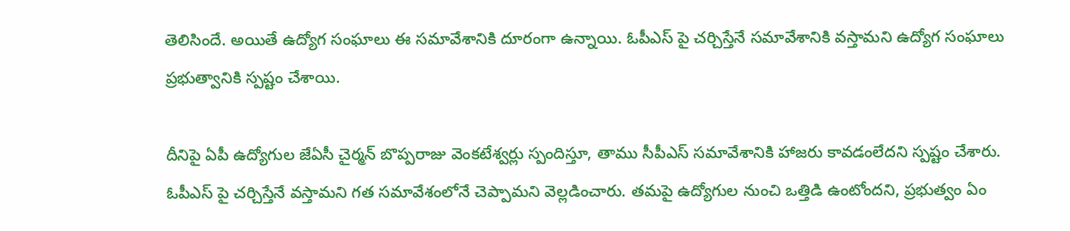తెలిసిందే. అయితే ఉద్యోగ సంఘాలు ఈ సమావేశానికి దూరంగా ఉన్నాయి. ఓపీఎస్ పై చర్చిస్తేనే సమావేశానికి వస్తామని ఉద్యోగ సంఘాలు ప్రభుత్వానికి స్పష్టం చేశాయి.

దీనిపై ఏపీ ఉద్యోగుల జేఏసీ చైర్మన్ బొప్పరాజు వెంకటేశ్వర్లు స్పందిస్తూ, తాము సీపీఎస్ సమావేశానికి హాజరు కావడంలేదని స్పష్టం చేశారు. ఓపీఎస్ పై చర్చిస్తేనే వస్తామని గత సమావేశంలోనే చెప్పామని వెల్లడించారు. తమపై ఉద్యోగుల నుంచి ఒత్తిడి ఉంటోందని, ప్రభుత్వం ఏం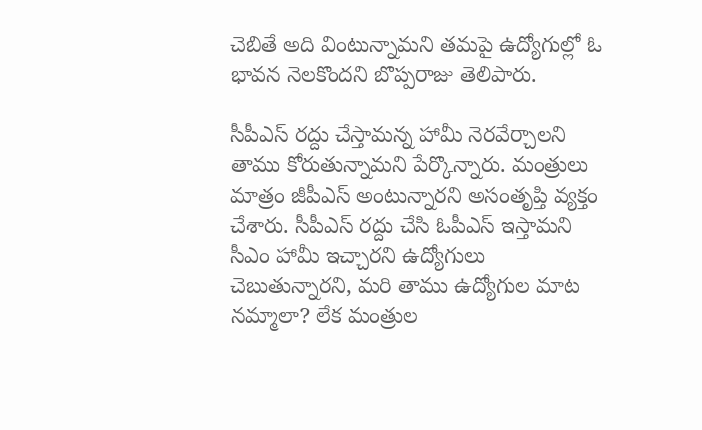చెబితే అది వింటున్నామని తమపై ఉద్యోగుల్లో ఓ భావన నెలకొందని బొప్పరాజు తెలిపారు.

సీపీఎస్ రద్దు చేస్తామన్న హామీ నెరవేర్చాలని తాము కోరుతున్నామని పేర్కొన్నారు. మంత్రులు మాత్రం జీపీఎస్ అంటున్నారని అసంతృప్తి వ్యక్తం చేశారు. సీపీఎస్ రద్దు చేసి ఓపీఎస్ ఇస్తామని సీఎం హామీ ఇచ్చారని ఉద్యోగులు చెబుతున్నారని, మరి తాము ఉద్యోగుల మాట నమ్మాలా? లేక మంత్రుల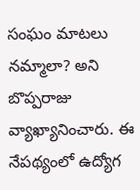సంఘం మాటలు నమ్మాలా? అని బొప్పరాజు వ్యాఖ్యానించారు. ఈ నేపథ్యంలో ఉద్యోగ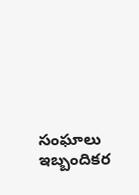సంఘాలు ఇబ్బందికర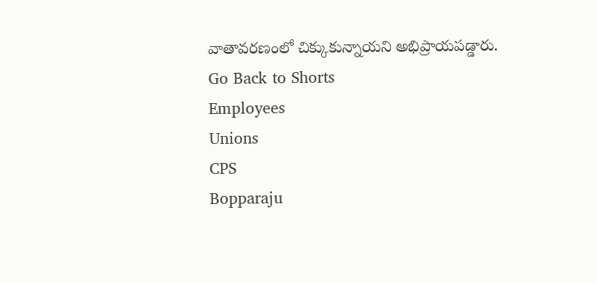వాతావరణంలో చిక్కుకున్నాయని అభిప్రాయపడ్డారు.
Go Back to Shorts
Employees
Unions
CPS
Bopparaju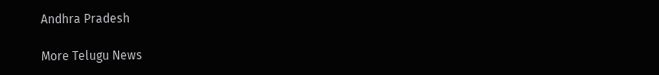Andhra Pradesh

More Telugu News